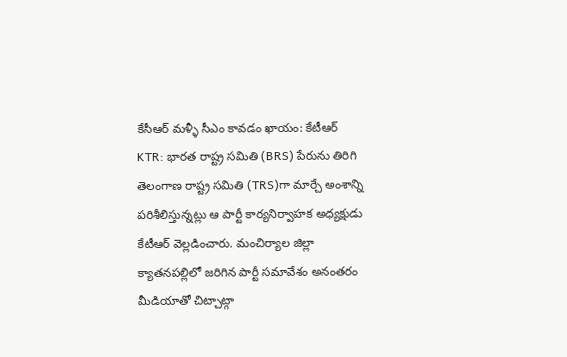కేసీఆర్ మళ్ళీ సీఎం కావడం ఖాయం: కేటీఆర్
KTR: భారత రాష్ట్ర సమితి (BRS) పేరును తిరిగి తెలంగాణ రాష్ట్ర సమితి (TRS)గా మార్చే అంశాన్ని పరిశీలిస్తున్నట్లు ఆ పార్టీ కార్యనిర్వాహక అధ్యక్షుడు కేటీఆర్ వెల్లడించారు. మంచిర్యాల జిల్లా క్యాతనపల్లిలో జరిగిన పార్టీ సమావేశం అనంతరం మీడియాతో చిట్చాట్గా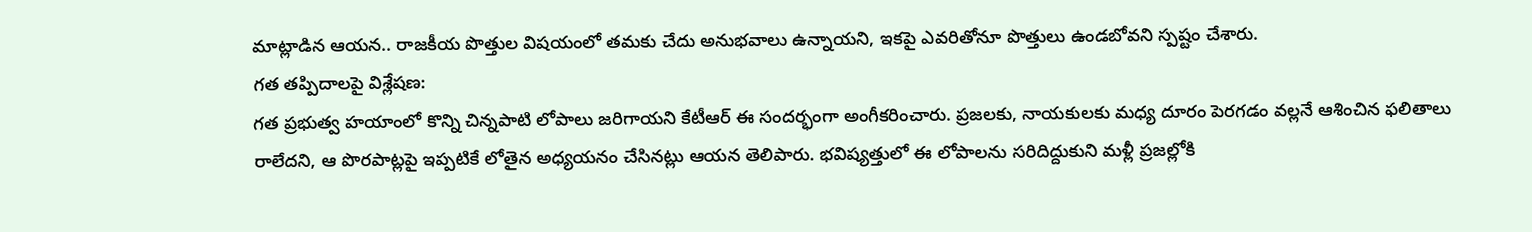మాట్లాడిన ఆయన.. రాజకీయ పొత్తుల విషయంలో తమకు చేదు అనుభవాలు ఉన్నాయని, ఇకపై ఎవరితోనూ పొత్తులు ఉండబోవని స్పష్టం చేశారు.
గత తప్పిదాలపై విశ్లేషణ:
గత ప్రభుత్వ హయాంలో కొన్ని చిన్నపాటి లోపాలు జరిగాయని కేటీఆర్ ఈ సందర్భంగా అంగీకరించారు. ప్రజలకు, నాయకులకు మధ్య దూరం పెరగడం వల్లనే ఆశించిన ఫలితాలు రాలేదని, ఆ పొరపాట్లపై ఇప్పటికే లోతైన అధ్యయనం చేసినట్లు ఆయన తెలిపారు. భవిష్యత్తులో ఈ లోపాలను సరిదిద్దుకుని మళ్లీ ప్రజల్లోకి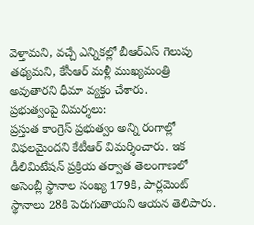వెళ్తామని, వచ్చే ఎన్నికల్లో బీఆర్ఎస్ గెలుపు తథ్యమని, కేసీఆర్ మళ్లీ ముఖ్యమంత్రి అవుతారని ధీమా వ్యక్తం చేశారు.
ప్రభుత్వంపై విమర్శలు:
ప్రస్తుత కాంగ్రెస్ ప్రభుత్వం అన్ని రంగాల్లో విఫలమైందని కేటీఆర్ విమర్శించారు. ఇక డీలిమిటేషన్ ప్రక్రియ తర్వాత తెలంగాణలో అసెంబ్లీ స్థానాల సంఖ్య 179కి, పార్లమెంట్ స్థానాలు 28కి పెరుగుతాయని ఆయన తెలిపారు.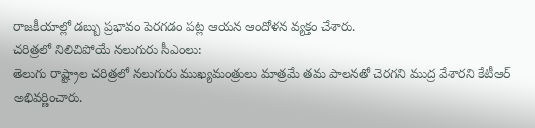రాజకీయాల్లో డబ్బు ప్రభావం పెరగడం పట్ల ఆయన ఆందోళన వ్యక్తం చేశారు.
చరిత్రలో నిలిచిపోయే నలుగురు సీఎంలు:
తెలుగు రాష్ట్రాల చరిత్రలో నలుగురు ముఖ్యమంత్రులు మాత్రమే తమ పాలనతో చెరగని ముద్ర వేశారని కేటీఆర్ అభివర్ణించారు.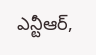ఎన్టీఆర్,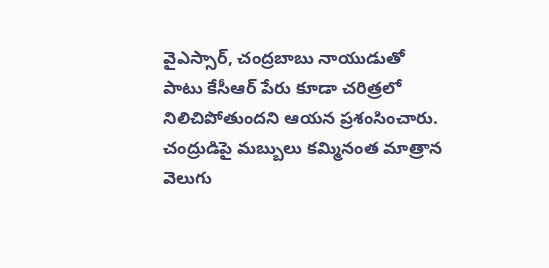వైఎస్సార్, చంద్రబాబు నాయుడుతో పాటు కేసీఆర్ పేరు కూడా చరిత్రలో నిలిచిపోతుందని ఆయన ప్రశంసించారు. చంద్రుడిపై మబ్బులు కమ్మినంత మాత్రాన వెలుగు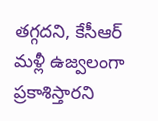తగ్గదని, కేసీఆర్ మళ్లీ ఉజ్వలంగా ప్రకాశిస్తారని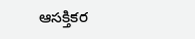ఆసక్తికర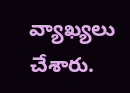వ్యాఖ్యలు చేశారు.